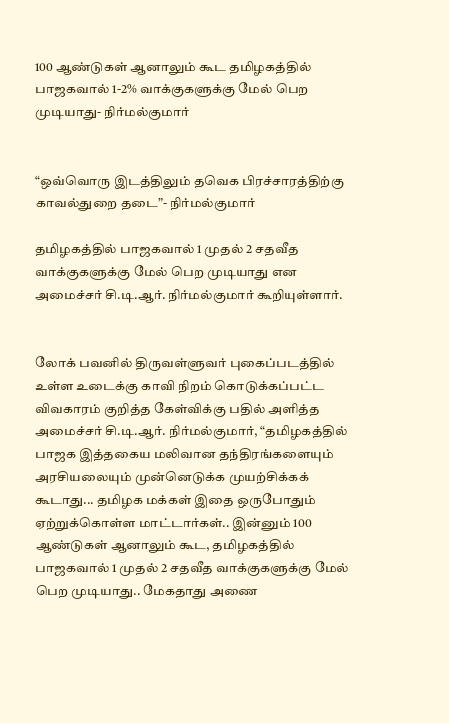100 ஆண்டுகள் ஆனாலும் கூட தமிழகத்தில் பாஜகவால் 1-2% வாக்குகளுக்கு மேல் பெற முடியாது- நிர்மல்குமார்


“ஒவ்வொரு இடத்திலும் தவெக பிரச்சாரத்திற்கு காவல்துறை தடை”- நிர்மல்குமார்

தமிழகத்தில் பாஜகவால் 1 முதல் 2 சதவீத வாக்குகளுக்கு மேல் பெற முடியாது என அமைச்சர் சி.டி.ஆர். நிர்மல்குமார் கூறியுள்ளார்.


லோக் பவனில் திருவள்ளுவர் புகைப்படத்தில் உள்ள உடைக்கு காவி நிறம் கொடுக்கப்பட்ட விவகாரம் குறித்த கேள்விக்கு பதில் அளித்த அமைச்சர் சி.டி.ஆர். நிர்மல்குமார், “தமிழகத்தில் பாஜக இத்தகைய மலிவான தந்திரங்களையும் அரசியலையும் முன்னெடுக்க முயற்சிக்கக் கூடாது... தமிழக மக்கள் இதை ஒருபோதும் ஏற்றுக்கொள்ள மாட்டார்கள்.. இன்னும் 100 ஆண்டுகள் ஆனாலும் கூட, தமிழகத்தில் பாஜகவால் 1 முதல் 2 சதவீத வாக்குகளுக்கு மேல் பெற முடியாது.. மேகதாது அணை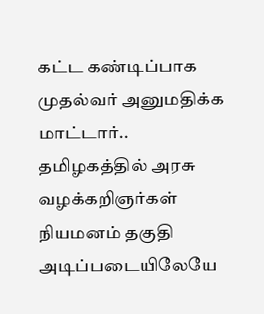கட்ட கண்டிப்பாக முதல்வர் அனுமதிக்க மாட்டார்..  தமிழகத்தில் அரசு வழக்கறிஞர்கள் நியமனம் தகுதி அடிப்படையிலேயே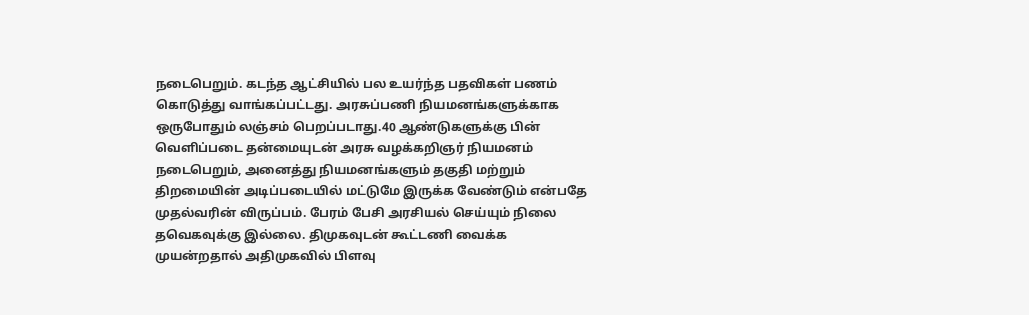நடைபெறும். கடந்த ஆட்சியில் பல உயர்ந்த பதவிகள் பணம் கொடுத்து வாங்கப்பட்டது. அரசுப்பணி நியமனங்களுக்காக ஒருபோதும் லஞ்சம் பெறப்படாது.40 ஆண்டுகளுக்கு பின் வெளிப்படை தன்மையுடன் அரசு வழக்கறிஞர் நியமனம் நடைபெறும், அனைத்து நியமனங்களும் தகுதி மற்றும் திறமையின் அடிப்படையில் மட்டுமே இருக்க வேண்டும் என்பதே முதல்வரின் விருப்பம். பேரம் பேசி அரசியல் செய்யும் நிலை தவெகவுக்கு இல்லை. திமுகவுடன் கூட்டணி வைக்க முயன்றதால் அதிமுகவில் பிளவு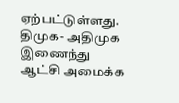ஏற்பட்டுள்ளது. திமுக- அதிமுக இணைந்து ஆட்சி அமைக்க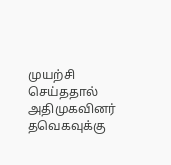முயற்சி செய்ததால் அதிமுகவினர் தவெகவுக்கு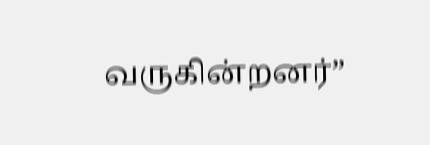வருகின்றனர்”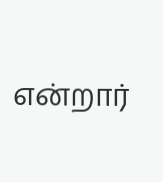என்றார்